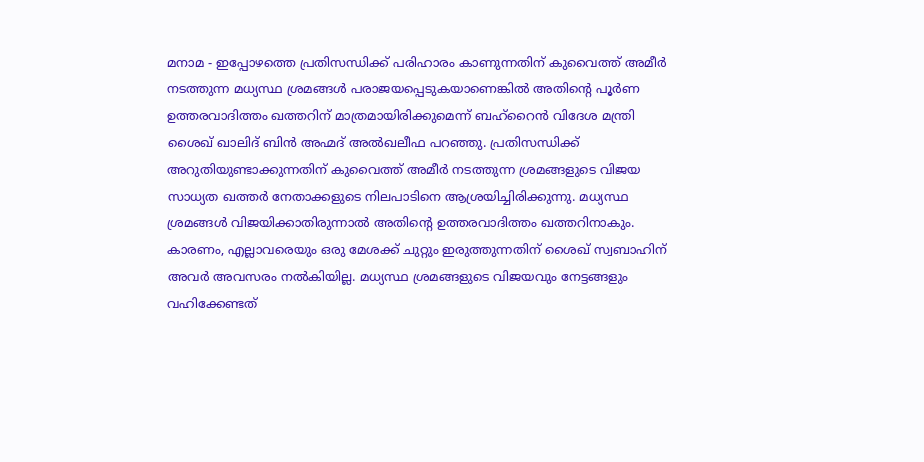മനാമ - ഇപ്പോഴത്തെ പ്രതിസന്ധിക്ക് പരിഹാരം കാണുന്നതിന് കുവൈത്ത് അമീർ നടത്തുന്ന മധ്യസ്ഥ ശ്രമങ്ങൾ പരാജയപ്പെടുകയാണെങ്കിൽ അതിന്റെ പൂർണ ഉത്തരവാദിത്തം ഖത്തറിന് മാത്രമായിരിക്കുമെന്ന് ബഹ്റൈൻ വിദേശ മന്ത്രി ശൈഖ് ഖാലിദ് ബിൻ അഹ്മദ് അൽഖലീഫ പറഞ്ഞു. പ്രതിസന്ധിക്ക് അറുതിയുണ്ടാക്കുന്നതിന് കുവൈത്ത് അമീർ നടത്തുന്ന ശ്രമങ്ങളുടെ വിജയ സാധ്യത ഖത്തർ നേതാക്കളുടെ നിലപാടിനെ ആശ്രയിച്ചിരിക്കുന്നു. മധ്യസ്ഥ ശ്രമങ്ങൾ വിജയിക്കാതിരുന്നാൽ അതിന്റെ ഉത്തരവാദിത്തം ഖത്തറിനാകും. കാരണം, എല്ലാവരെയും ഒരു മേശക്ക് ചുറ്റും ഇരുത്തുന്നതിന് ശൈഖ് സ്വബാഹിന് അവർ അവസരം നൽകിയില്ല. മധ്യസ്ഥ ശ്രമങ്ങളുടെ വിജയവും നേട്ടങ്ങളും വഹിക്കേണ്ടത്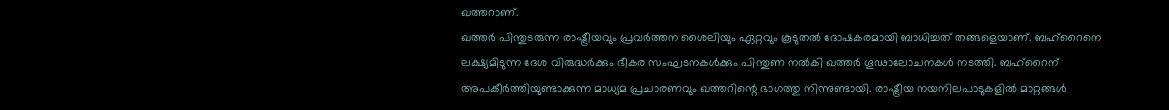ഖത്തറാണ്.
ഖത്തർ പിന്തുടരുന്ന രാഷ്ട്രീയവും പ്രവർത്തന ശൈലിയും ഏറ്റവും കൂടുതൽ ദോഷകരമായി ബാധിച്ചത് തങ്ങളെയാണ്. ബഹ്റൈനെ ലക്ഷ്യമിടുന്ന ദേശ വിരുദ്ധർക്കും ഭീകര സംഘടനകൾക്കും പിന്തുണ നൽകി ഖത്തർ ഗൂഢാലോചനകൾ നടത്തി. ബഹ്റൈന് അപകീർത്തിയുണ്ടാക്കുന്ന മാധ്യമ പ്രചാരണവും ഖത്തറിന്റെ ഭാഗത്തു നിന്നുണ്ടായി. രാഷ്ട്രീയ നയനിലപാടുകളിൽ മാറ്റങ്ങൾ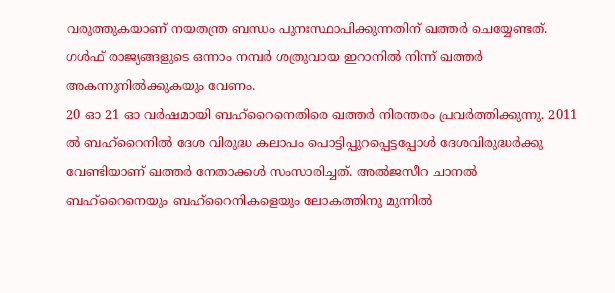വരുത്തുകയാണ് നയതന്ത്ര ബന്ധം പുനഃസ്ഥാപിക്കുന്നതിന് ഖത്തർ ചെയ്യേണ്ടത്. ഗൾഫ് രാജ്യങ്ങളുടെ ഒന്നാം നമ്പർ ശത്രുവായ ഇറാനിൽ നിന്ന് ഖത്തർ അകന്നുനിൽക്കുകയും വേണം.
20 ഓ 21 ഓ വർഷമായി ബഹ്റൈനെതിരെ ഖത്തർ നിരന്തരം പ്രവർത്തിക്കുന്നു. 2011 ൽ ബഹ്റൈനിൽ ദേശ വിരുദ്ധ കലാപം പൊട്ടിപ്പുറപ്പെട്ടപ്പോൾ ദേശവിരുദ്ധർക്കു വേണ്ടിയാണ് ഖത്തർ നേതാക്കൾ സംസാരിച്ചത്. അൽജസീറ ചാനൽ ബഹ്റൈനെയും ബഹ്റൈനികളെയും ലോകത്തിനു മുന്നിൽ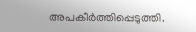അപകീർത്തിപ്പെടുത്തി.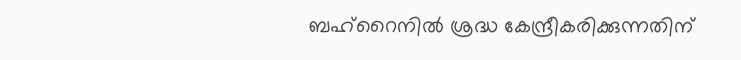ബഹ്റൈനിൽ ശ്രദ്ധ കേന്ദ്രീകരിക്കുന്നതിന്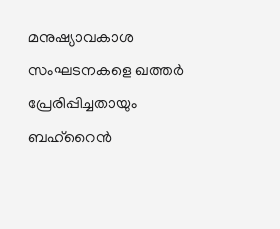മനുഷ്യാവകാശ സംഘടനകളെ ഖത്തർ പ്രേരിപ്പിച്ചതായും ബഹ്റൈൻ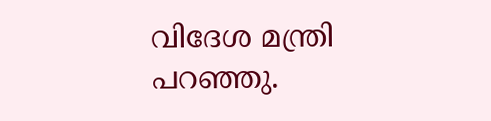വിദേശ മന്ത്രി പറഞ്ഞു.